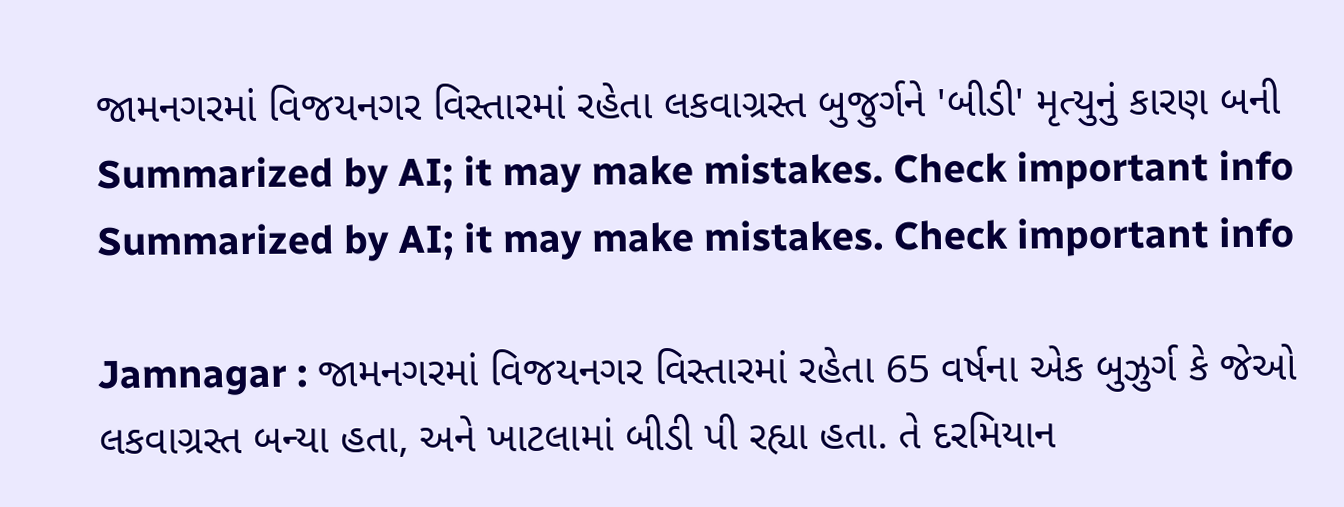જામનગરમાં વિજયનગર વિસ્તારમાં રહેતા લકવાગ્રસ્ત બુજુર્ગને 'બીડી' મૃત્યુનું કારણ બની
Summarized by AI; it may make mistakes. Check important info
Summarized by AI; it may make mistakes. Check important info

Jamnagar : જામનગરમાં વિજયનગર વિસ્તારમાં રહેતા 65 વર્ષના એક બુઝુર્ગ કે જેઓ લકવાગ્રસ્ત બન્યા હતા, અને ખાટલામાં બીડી પી રહ્યા હતા. તે દરમિયાન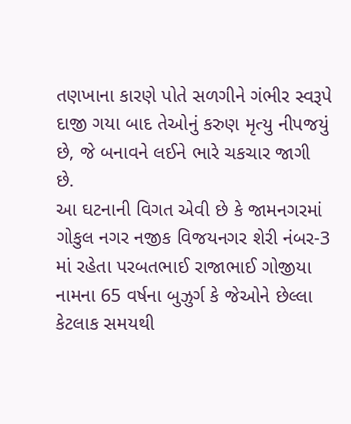તણખાના કારણે પોતે સળગીને ગંભીર સ્વરૂપે દાજી ગયા બાદ તેઓનું કરુણ મૃત્યુ નીપજયું છે, જે બનાવને લઈને ભારે ચકચાર જાગી છે.
આ ઘટનાની વિગત એવી છે કે જામનગરમાં ગોકુલ નગર નજીક વિજયનગર શેરી નંબર-3 માં રહેતા પરબતભાઈ રાજાભાઈ ગોજીયા નામના 65 વર્ષના બુઝુર્ગ કે જેઓને છેલ્લા કેટલાક સમયથી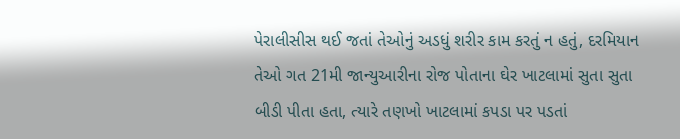પેરાલીસીસ થઈ જતાં તેઓનું અડધું શરીર કામ કરતું ન હતું, દરમિયાન તેઓ ગત 21મી જાન્યુઆરીના રોજ પોતાના ઘેર ખાટલામાં સુતા સુતા બીડી પીતા હતા, ત્યારે તણખો ખાટલામાં કપડા પર પડતાં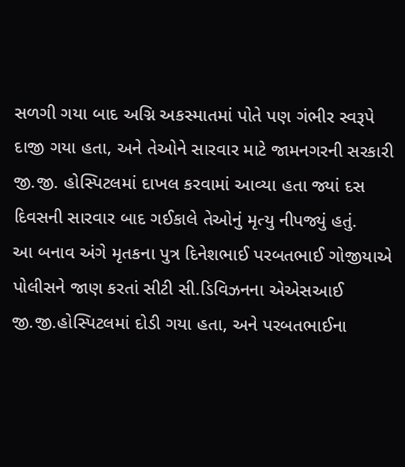સળગી ગયા બાદ અગ્નિ અકસ્માતમાં પોતે પણ ગંભીર સ્વરૂપે દાજી ગયા હતા, અને તેઓને સારવાર માટે જામનગરની સરકારી જી.જી. હોસ્પિટલમાં દાખલ કરવામાં આવ્યા હતા જ્યાં દસ દિવસની સારવાર બાદ ગઈકાલે તેઓનું મૃત્યુ નીપજ્યું હતું.
આ બનાવ અંગે મૃતકના પુત્ર દિનેશભાઈ પરબતભાઈ ગોજીયાએ પોલીસને જાણ કરતાં સીટી સી.ડિવિઝનના એએસઆઈ જી.જી.હોસ્પિટલમાં દોડી ગયા હતા, અને પરબતભાઈના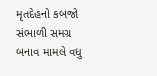મૃતદેહનો કબજો સંભાળી સમગ્ર બનાવ મામલે વધુ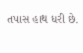તપાસ હાથ ધરી છે.